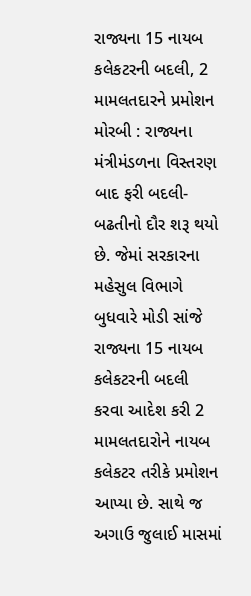રાજ્યના 15 નાયબ કલેકટરની બદલી, 2 મામલતદારને પ્રમોશન મોરબી : રાજ્યના મંત્રીમંડળના વિસ્તરણ બાદ ફરી બદલી-બઢતીનો દૌર શરૂ થયો છે. જેમાં સરકારના મહેસુલ વિભાગે બુધવારે મોડી સાંજે રાજ્યના 15 નાયબ કલેકટરની બદલી કરવા આદેશ કરી 2 મામલતદારોને નાયબ કલેકટર તરીકે પ્રમોશન આપ્યા છે. સાથે જ અગાઉ જુલાઈ માસમાં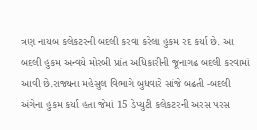ત્રણ નાયબ કલેકટરની બદલી કરવા કરેલા હુકમ રદ કર્યા છે. આ બદલી હુકમ અન્વયે મોરબી પ્રાંત અધિકારીની જૂનાગઢ બદલી કરવામાં આવી છે.રાજ્યના મહેસુલ વિભાગે બુધવારે સાંજે બઢતી -બદલી અંગેના હુકમ કર્યા હતા જેમાં 15 ડેપ્યુટી કલેકટરની અરસ પરસ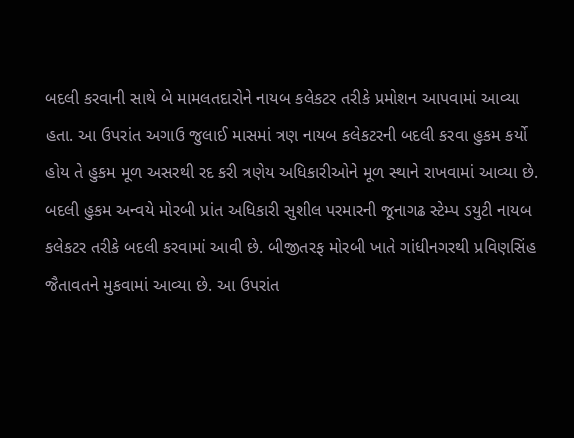બદલી કરવાની સાથે બે મામલતદારોને નાયબ કલેકટર તરીકે પ્રમોશન આપવામાં આવ્યા હતા. આ ઉપરાંત અગાઉ જુલાઈ માસમાં ત્રણ નાયબ કલેકટરની બદલી કરવા હુકમ કર્યો હોય તે હુકમ મૂળ અસરથી રદ કરી ત્રણેય અધિકારીઓને મૂળ સ્થાને રાખવામાં આવ્યા છે. બદલી હુકમ અન્વયે મોરબી પ્રાંત અધિકારી સુશીલ પરમારની જૂનાગઢ સ્ટેમ્પ ડયુટી નાયબ કલેકટર તરીકે બદલી કરવામાં આવી છે. બીજીતરફ મોરબી ખાતે ગાંધીનગરથી પ્રવિણસિંહ જૈતાવતને મુકવામાં આવ્યા છે. આ ઉપરાંત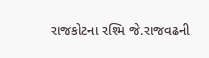રાજકોટના રશ્મિ જે.રાજવઢની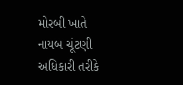મોરબી ખાતે નાયબ ચૂંટણી અધિકારી તરીકે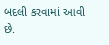બદલી કરવામાં આવી છે.